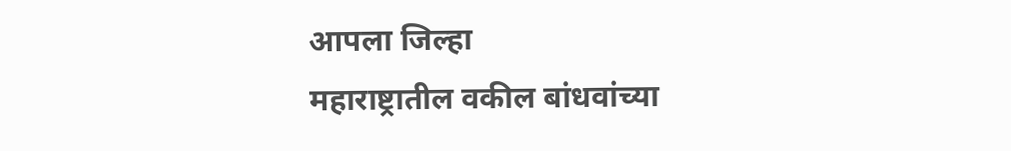आपला जिल्हा
महाराष्ट्रातील वकील बांधवांच्या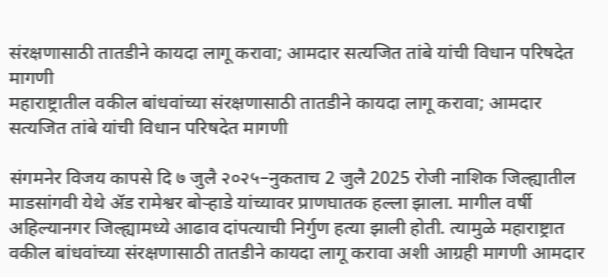संरक्षणासाठी तातडीने कायदा लागू करावा; आमदार सत्यजित तांबे यांची विधान परिषदेत मागणी
महाराष्ट्रातील वकील बांधवांच्या संरक्षणासाठी तातडीने कायदा लागू करावा; आमदार सत्यजित तांबे यांची विधान परिषदेत मागणी

संगमनेर विजय कापसे दि ७ जुलै २०२५–नुकताच 2 जुलै 2025 रोजी नाशिक जिल्ह्यातील माडसांगवी येथे ॲड रामेश्वर बोऱ्हाडे यांच्यावर प्राणघातक हल्ला झाला. मागील वर्षी अहिल्यानगर जिल्ह्यामध्ये आढाव दांपत्याची निर्गुण हत्या झाली होती. त्यामुळे महाराष्ट्रात वकील बांधवांच्या संरक्षणासाठी तातडीने कायदा लागू करावा अशी आग्रही मागणी आमदार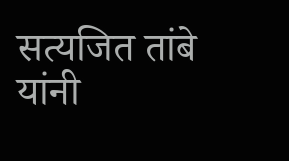सत्यजित तांबे यांनी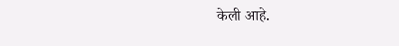केली आहे.